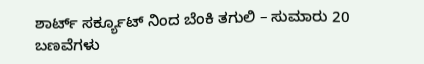ಶಾರ್ಟ್ ಸರ್ಕ್ಯೂಟ್ ನಿಂದ ಬೆಂಕಿ ತಗುಲಿ – ಸುಮಾರು 20 ಬಣವೆಗಳು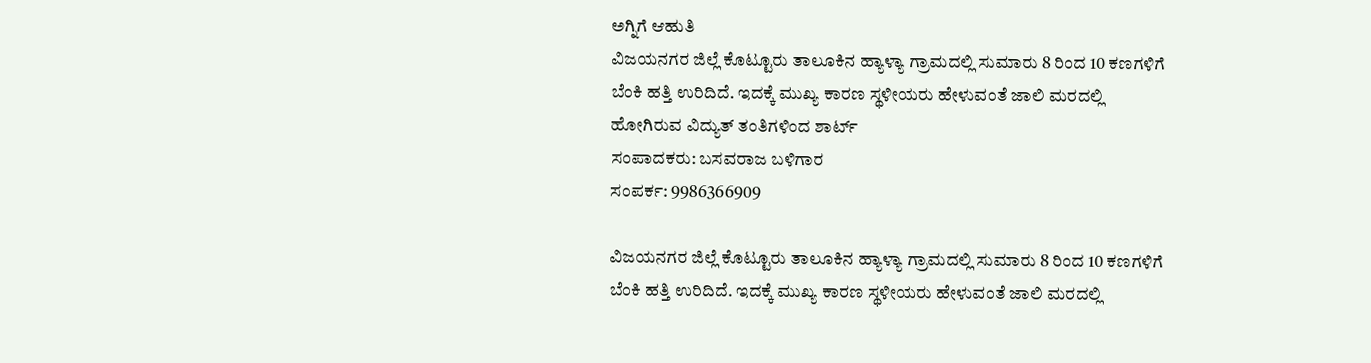ಅಗ್ನಿಗೆ ಆಹುತಿ
ವಿಜಯನಗರ ಜಿಲ್ಲೆ ಕೊಟ್ಟೂರು ತಾಲೂಕಿನ ಹ್ಯಾಳ್ಯಾ ಗ್ರಾಮದಲ್ಲಿ ಸುಮಾರು 8 ರಿಂದ 10 ಕಣಗಳಿಗೆ ಬೆಂಕಿ ಹತ್ತಿ ಉರಿದಿದೆ. ಇದಕ್ಕೆ ಮುಖ್ಯ ಕಾರಣ ಸ್ಥಳೀಯರು ಹೇಳುವಂತೆ ಜಾಲಿ ಮರದಲ್ಲಿ ಹೋಗಿರುವ ವಿದ್ಯುತ್ ತಂತಿಗಳಿಂದ ಶಾರ್ಟ್
ಸಂಪಾದಕರು: ಬಸವರಾಜ ಬಳಿಗಾರ
ಸಂಪರ್ಕ: 9986366909

ವಿಜಯನಗರ ಜಿಲ್ಲೆ ಕೊಟ್ಟೂರು ತಾಲೂಕಿನ ಹ್ಯಾಳ್ಯಾ ಗ್ರಾಮದಲ್ಲಿ ಸುಮಾರು 8 ರಿಂದ 10 ಕಣಗಳಿಗೆ ಬೆಂಕಿ ಹತ್ತಿ ಉರಿದಿದೆ. ಇದಕ್ಕೆ ಮುಖ್ಯ ಕಾರಣ ಸ್ಥಳೀಯರು ಹೇಳುವಂತೆ ಜಾಲಿ ಮರದಲ್ಲಿ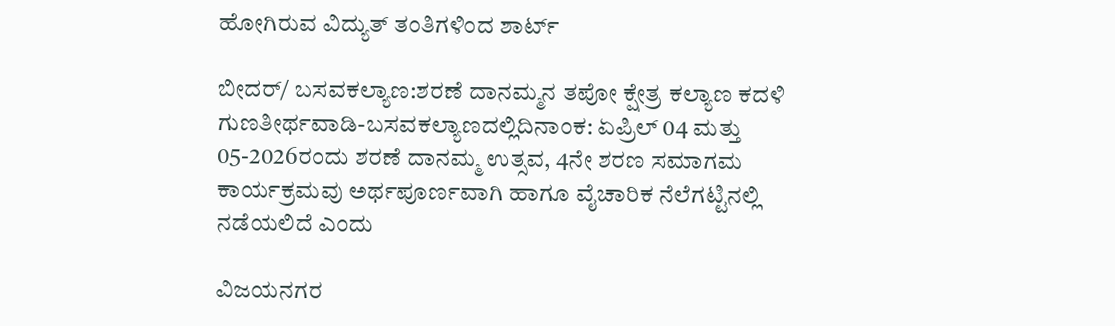ಹೋಗಿರುವ ವಿದ್ಯುತ್ ತಂತಿಗಳಿಂದ ಶಾರ್ಟ್

ಬೀದರ್/ ಬಸವಕಲ್ಯಾಣ:ಶರಣೆ ದಾನಮ್ಮನ ತಪೋ ಕ್ಷೇತ್ರ ಕಲ್ಯಾಣ ಕದಳಿ ಗುಣತೀರ್ಥವಾಡಿ-ಬಸವಕಲ್ಯಾಣದಲ್ಲಿದಿನಾಂಕ: ಏಪ್ರಿಲ್ 04 ಮತ್ತು 05-2026ರಂದು ಶರಣೆ ದಾನಮ್ಮ ಉತ್ಸವ, 4ನೇ ಶರಣ ಸಮಾಗಮ ಕಾರ್ಯಕ್ರಮವು ಅರ್ಥಪೂರ್ಣವಾಗಿ ಹಾಗೂ ವೈಚಾರಿಕ ನೆಲೆಗಟ್ಟಿನಲ್ಲಿ ನಡೆಯಲಿದೆ ಎಂದು

ವಿಜಯನಗರ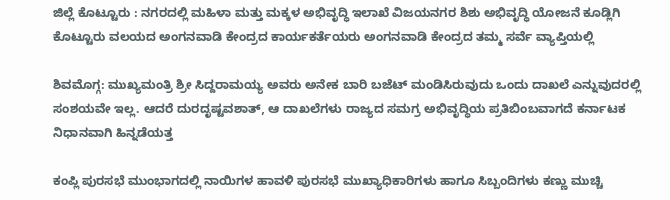ಜಿಲ್ಲೆ ಕೊಟ್ಟೂರು : ನಗರದಲ್ಲಿ ಮಹಿಳಾ ಮತ್ತು ಮಕ್ಕಳ ಅಭಿವೃದ್ಧಿ ಇಲಾಖೆ ವಿಜಯನಗರ ಶಿಶು ಅಭಿವೃದ್ಧಿ ಯೋಜನೆ ಕೂಡ್ಲಿಗಿ ಕೊಟ್ಟೂರು ವಲಯದ ಅಂಗನವಾಡಿ ಕೇಂದ್ರದ ಕಾರ್ಯಕರ್ತೆಯರು ಅಂಗನವಾಡಿ ಕೇಂದ್ರದ ತಮ್ಮ ಸರ್ವೆ ವ್ಯಾಪ್ತಿಯಲ್ಲಿ

ಶಿವಮೊಗ್ಗ: ಮುಖ್ಯಮಂತ್ರಿ ಶ್ರೀ ಸಿದ್ದರಾಮಯ್ಯ ಅವರು ಅನೇಕ ಬಾರಿ ಬಜೆಟ್ ಮಂಡಿಸಿರುವುದು ಒಂದು ದಾಖಲೆ ಎನ್ನುವುದರಲ್ಲಿ ಸಂಶಯವೇ ಇಲ್ಲ. ಆದರೆ ದುರದೃಷ್ಟವಶಾತ್, ಆ ದಾಖಲೆಗಳು ರಾಜ್ಯದ ಸಮಗ್ರ ಅಭಿವೃದ್ಧಿಯ ಪ್ರತಿಬಿಂಬವಾಗದೆ ಕರ್ನಾಟಕ ನಿಧಾನವಾಗಿ ಹಿನ್ನಡೆಯತ್ತ

ಕಂಪ್ಲಿ ಪುರಸಭೆ ಮುಂಭಾಗದಲ್ಲಿ ನಾಯಿಗಳ ಹಾವಳಿ ಪುರಸಭೆ ಮುಖ್ಯಾಧಿಕಾರಿಗಳು ಹಾಗೂ ಸಿಬ್ಬಂದಿಗಳು ಕಣ್ಣು ಮುಚ್ಚಿ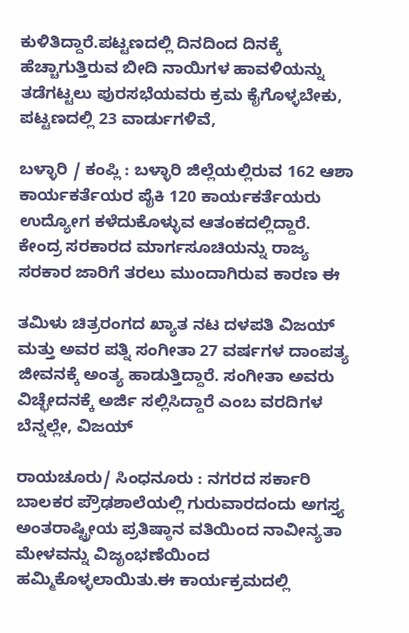ಕುಳಿತಿದ್ದಾರೆ.ಪಟ್ಟಣದಲ್ಲಿ ದಿನದಿಂದ ದಿನಕ್ಕೆ ಹೆಚ್ಚಾಗುತ್ತಿರುವ ಬೀದಿ ನಾಯಿಗಳ ಹಾವಳಿಯನ್ನು ತಡೆಗಟ್ಟಲು ಪುರಸಭೆಯವರು ಕ್ರಮ ಕೈಗೊಳ್ಳಬೇಕು, ಪಟ್ಟಣದಲ್ಲಿ 23 ವಾರ್ಡುಗಳಿವೆ,

ಬಳ್ಳಾರಿ / ಕಂಪ್ಲಿ : ಬಳ್ಳಾರಿ ಜಿಲ್ಲೆಯಲ್ಲಿರುವ 162 ಆಶಾ ಕಾರ್ಯಕರ್ತೆಯರ ಪೈಕಿ 120 ಕಾರ್ಯಕರ್ತೆಯರು ಉದ್ಯೋಗ ಕಳೆದುಕೊಳ್ಳುವ ಆತಂಕದಲ್ಲಿದ್ದಾರೆ. ಕೇಂದ್ರ ಸರಕಾರದ ಮಾರ್ಗಸೂಚಿಯನ್ನು ರಾಜ್ಯ ಸರಕಾರ ಜಾರಿಗೆ ತರಲು ಮುಂದಾಗಿರುವ ಕಾರಣ ಈ

ತಮಿಳು ಚಿತ್ರರಂಗದ ಖ್ಯಾತ ನಟ ದಳಪತಿ ವಿಜಯ್ ಮತ್ತು ಅವರ ಪತ್ನಿ ಸಂಗೀತಾ 27 ವರ್ಷಗಳ ದಾಂಪತ್ಯ ಜೀವನಕ್ಕೆ ಅಂತ್ಯ ಹಾಡುತ್ತಿದ್ದಾರೆ. ಸಂಗೀತಾ ಅವರು ವಿಚ್ಛೇದನಕ್ಕೆ ಅರ್ಜಿ ಸಲ್ಲಿಸಿದ್ದಾರೆ ಎಂಬ ವರದಿಗಳ ಬೆನ್ನಲ್ಲೇ, ವಿಜಯ್

ರಾಯಚೂರು/ ಸಿಂಧನೂರು : ನಗರದ ಸರ್ಕಾರಿ ಬಾಲಕರ ಪ್ರೌಢಶಾಲೆಯಲ್ಲಿ ಗುರುವಾರದಂದು ಅಗಸ್ತ್ಯ ಅಂತರಾಷ್ಟ್ರೀಯ ಪ್ರತಿಷ್ಠಾನ ವತಿಯಿಂದ ನಾವೀನ್ಯತಾ ಮೇಳವನ್ನು ವಿಜೃಂಭಣೆಯಿಂದ ಹಮ್ಮಿಕೊಳ್ಳಲಾಯಿತು.ಈ ಕಾರ್ಯಕ್ರಮದಲ್ಲಿ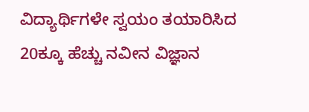ವಿದ್ಯಾರ್ಥಿಗಳೇ ಸ್ವಯಂ ತಯಾರಿಸಿದ 20ಕ್ಕೂ ಹೆಚ್ಚು ನವೀನ ವಿಜ್ಞಾನ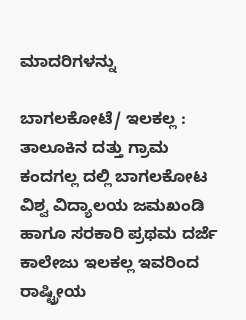ಮಾದರಿಗಳನ್ನು

ಬಾಗಲಕೋಟೆ/ ಇಲಕಲ್ಲ : ತಾಲೂಕಿನ ದತ್ತು ಗ್ರಾಮ ಕಂದಗಲ್ಲ ದಲ್ಲಿ ಬಾಗಲಕೋಟ ವಿಶ್ವ ವಿದ್ಯಾಲಯ ಜಮಖಂಡಿ ಹಾಗೂ ಸರಕಾರಿ ಪ್ರಥಮ ದರ್ಜೆ ಕಾಲೇಜು ಇಲಕಲ್ಲ ಇವರಿಂದ ರಾಷ್ಟ್ರೀಯ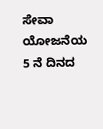ಸೇವಾ ಯೋಜನೆಯ 5 ನೆ ದಿನದ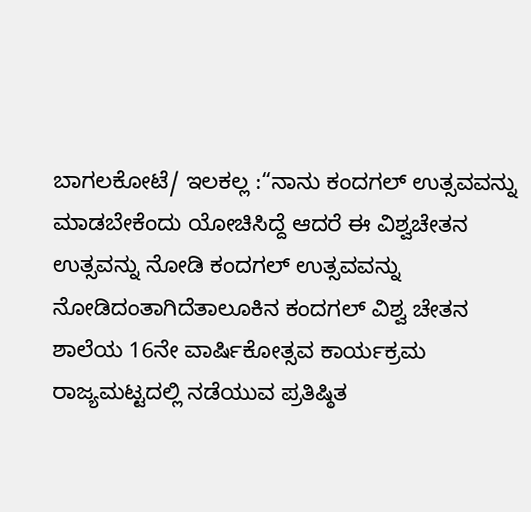ಬಾಗಲಕೋಟೆ/ ಇಲಕಲ್ಲ :“ನಾನು ಕಂದಗಲ್ ಉತ್ಸವವನ್ನು ಮಾಡಬೇಕೆಂದು ಯೋಚಿಸಿದ್ದೆ ಆದರೆ ಈ ವಿಶ್ವಚೇತನ ಉತ್ಸವನ್ನು ನೋಡಿ ಕಂದಗಲ್ ಉತ್ಸವವನ್ನು ನೋಡಿದಂತಾಗಿದೆತಾಲೂಕಿನ ಕಂದಗಲ್ ವಿಶ್ವ ಚೇತನ ಶಾಲೆಯ 16ನೇ ವಾರ್ಷಿಕೋತ್ಸವ ಕಾರ್ಯಕ್ರಮ ರಾಜ್ಯಮಟ್ಟದಲ್ಲಿ ನಡೆಯುವ ಪ್ರತಿಷ್ಠಿತ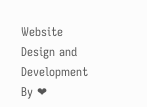Website Design and Development By ❤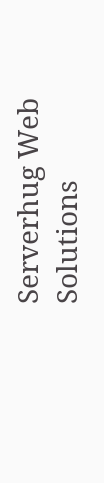Serverhug Web Solutions